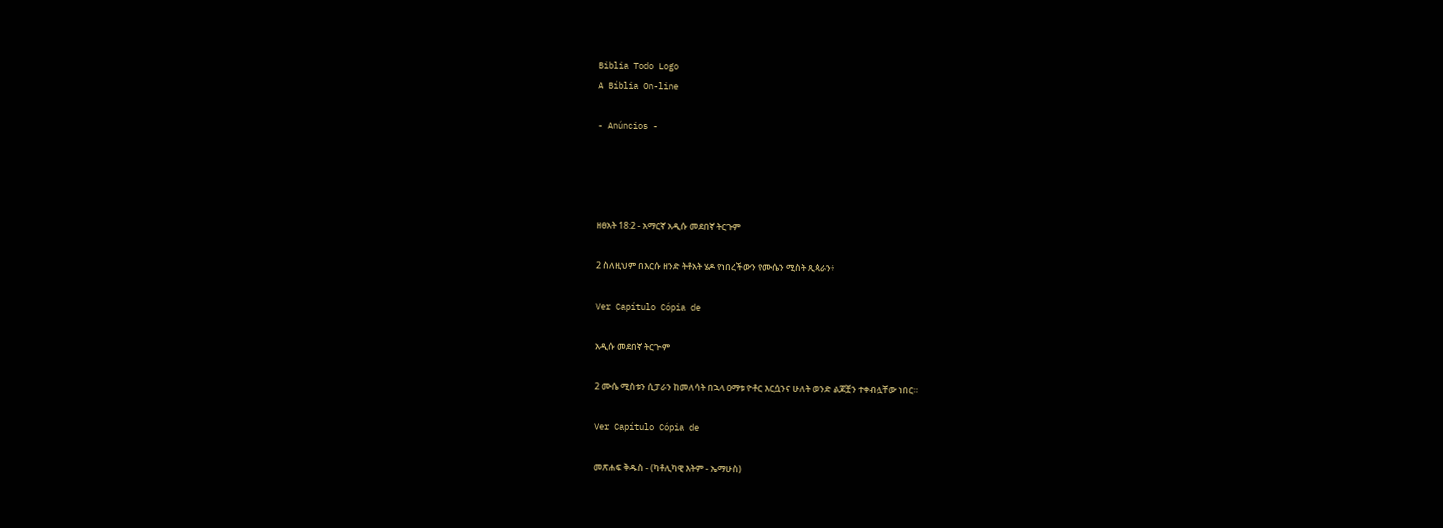Biblia Todo Logo
A Bíblia On-line

- Anúncios -




ዘፀአት 18:2 - አማርኛ አዲሱ መደበኛ ትርጉም

2 ስለዚህም በእርሱ ዘንድ ትቶአት ሄዶ የነበረችውን የሙሴን ሚስት ጺጳራን፥

Ver Capítulo Cópia de

አዲሱ መደበኛ ትርጒም

2 ሙሴ ሚስቱን ሲፓራን ከመለሳት በኋላ ዐማቱ ዮቶር እርሷንና ሁለት ወንድ ልጆቿን ተቀብሏቸው ነበር።

Ver Capítulo Cópia de

መጽሐፍ ቅዱስ - (ካቶሊካዊ እትም - ኤማሁስ)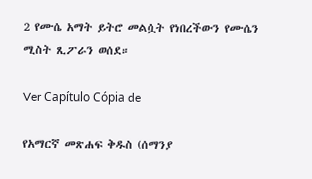2 የሙሴ አማት ይትሮ መልሷት የነበረችውን የሙሴን ሚስት ጺፖራን ወሰደ።

Ver Capítulo Cópia de

የአማርኛ መጽሐፍ ቅዱስ (ሰማንያ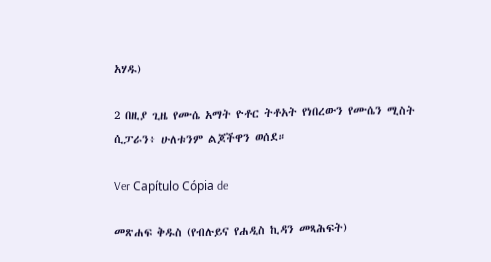አሃዱ)

2 በዚያ ጊዜ የሙሴ አማት ዮቶር ትቶአት የነበረውን የሙሴን ሚስት ሲፓራን፥ ሁለቱንም ልጆችዋን ወሰደ።

Ver Capítulo Cópia de

መጽሐፍ ቅዱስ (የብሉይና የሐዲስ ኪዳን መጻሕፍት)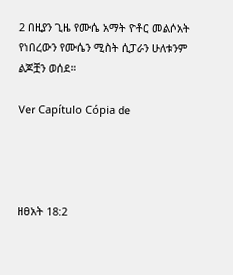2 በዚያን ጊዜ የሙሴ አማት ዮቶር መልሶአት የነበረውን የሙሴን ሚስት ሲፓራን ሁለቱንም ልጆቿን ወሰደ።

Ver Capítulo Cópia de




ዘፀአት 18:2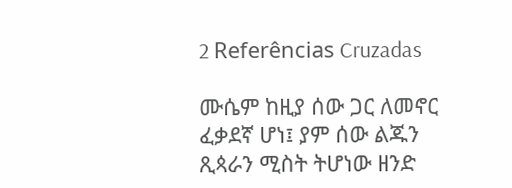2 Referências Cruzadas

ሙሴም ከዚያ ሰው ጋር ለመኖር ፈቃደኛ ሆነ፤ ያም ሰው ልጁን ጺጳራን ሚስት ትሆነው ዘንድ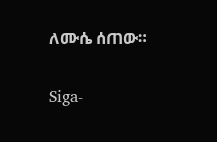ለሙሴ ሰጠው።


Siga-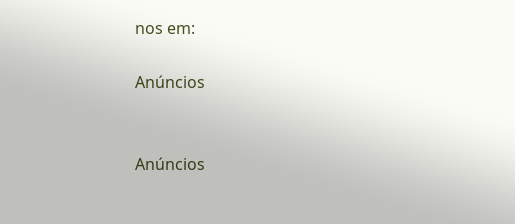nos em:

Anúncios


Anúncios